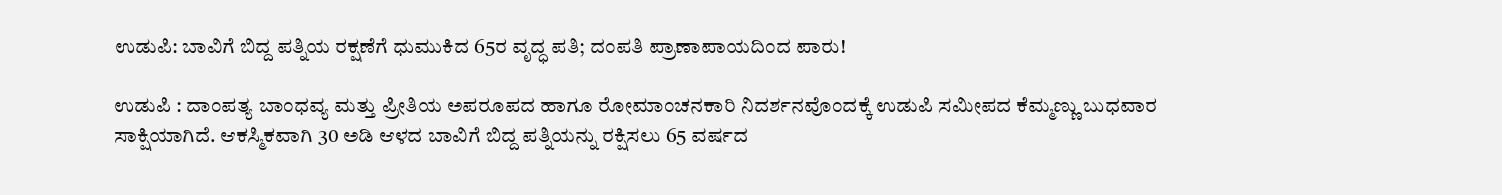ಉಡುಪಿ: ಬಾವಿಗೆ ಬಿದ್ದ ಪತ್ನಿಯ ರಕ್ಷಣೆಗೆ ಧುಮುಕಿದ 65ರ ವೃದ್ಧ ಪತಿ; ದಂಪತಿ ಪ್ರಾಣಾಪಾಯದಿಂದ ಪಾರು!

ಉಡುಪಿ : ದಾಂಪತ್ಯ ಬಾಂಧವ್ಯ ಮತ್ತು ಪ್ರೀತಿಯ ಅಪರೂಪದ ಹಾಗೂ ರೋಮಾಂಚನಕಾರಿ ನಿದರ್ಶನವೊಂದಕ್ಕೆ ಉಡುಪಿ ಸಮೀಪದ ಕೆಮ್ಮಣ್ಣು ಬುಧವಾರ ಸಾಕ್ಷಿಯಾಗಿದೆ. ಆಕಸ್ಮಿಕವಾಗಿ 30 ಅಡಿ ಆಳದ ಬಾವಿಗೆ ಬಿದ್ದ ಪತ್ನಿಯನ್ನು ರಕ್ಷಿಸಲು 65 ವರ್ಷದ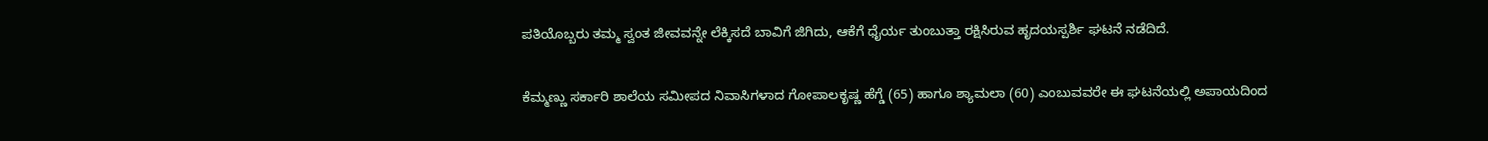ಪತಿಯೊಬ್ಬರು ತಮ್ಮ ಸ್ವಂತ ಜೀವವನ್ನೇ ಲೆಕ್ಕಿಸದೆ ಬಾವಿಗೆ ಜಿಗಿದು, ಆಕೆಗೆ ಧೈರ್ಯ ತುಂಬುತ್ತಾ ರಕ್ಷಿಸಿರುವ ಹೃದಯಸ್ಪರ್ಶಿ ಘಟನೆ ನಡೆದಿದೆ.

ಕೆಮ್ಮಣ್ಣು ಸರ್ಕಾರಿ ಶಾಲೆಯ ಸಮೀಪದ ನಿವಾಸಿಗಳಾದ ಗೋಪಾಲಕೃಷ್ಣ ಹೆಗ್ಡೆ (65) ಹಾಗೂ ಶ್ಯಾಮಲಾ (60) ಎಂಬುವವರೇ ಈ ಘಟನೆಯಲ್ಲಿ ಅಪಾಯದಿಂದ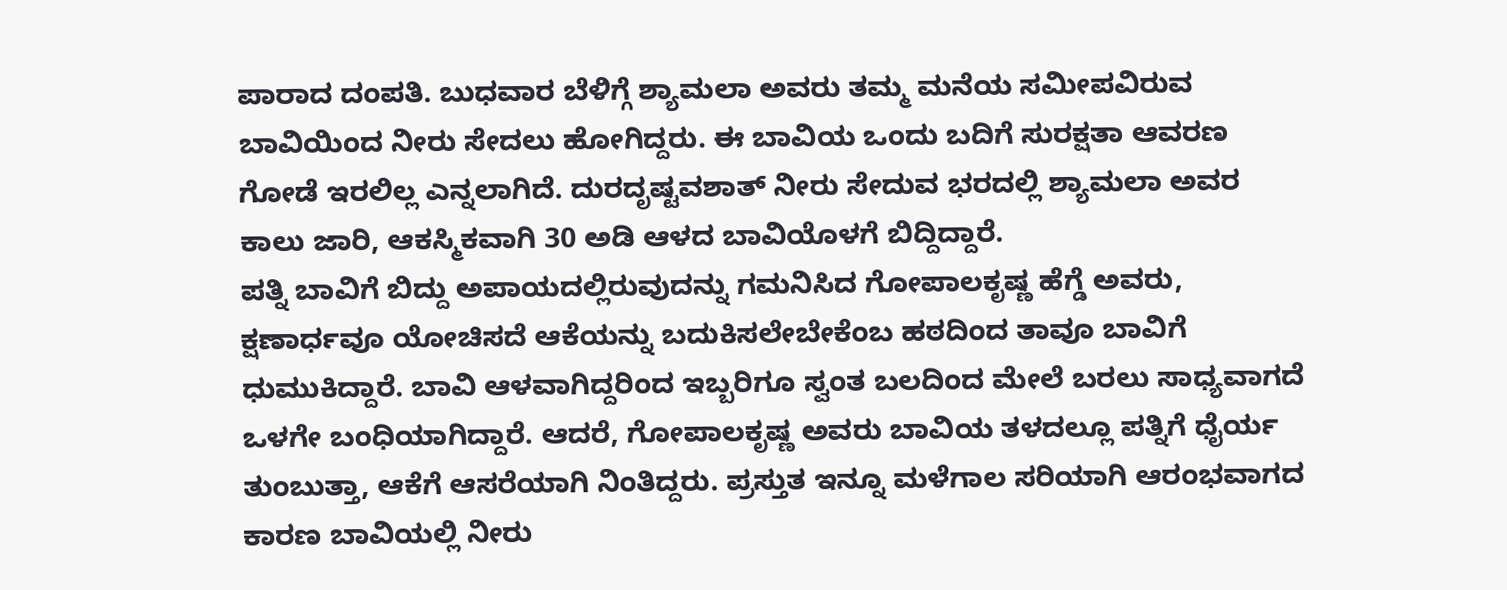ಪಾರಾದ ದಂಪತಿ. ಬುಧವಾರ ಬೆಳಿಗ್ಗೆ ಶ್ಯಾಮಲಾ ಅವರು ತಮ್ಮ ಮನೆಯ ಸಮೀಪವಿರುವ ಬಾವಿಯಿಂದ ನೀರು ಸೇದಲು ಹೋಗಿದ್ದರು. ಈ ಬಾವಿಯ ಒಂದು ಬದಿಗೆ ಸುರಕ್ಷತಾ ಆವರಣ ಗೋಡೆ ಇರಲಿಲ್ಲ ಎನ್ನಲಾಗಿದೆ. ದುರದೃಷ್ಟವಶಾತ್ ನೀರು ಸೇದುವ ಭರದಲ್ಲಿ ಶ್ಯಾಮಲಾ ಅವರ ಕಾಲು ಜಾರಿ, ಆಕಸ್ಮಿಕವಾಗಿ 30 ಅಡಿ ಆಳದ ಬಾವಿಯೊಳಗೆ ಬಿದ್ದಿದ್ದಾರೆ.
ಪತ್ನಿ ಬಾವಿಗೆ ಬಿದ್ದು ಅಪಾಯದಲ್ಲಿರುವುದನ್ನು ಗಮನಿಸಿದ ಗೋಪಾಲಕೃಷ್ಣ ಹೆಗ್ಡೆ ಅವರು, ಕ್ಷಣಾರ್ಧವೂ ಯೋಚಿಸದೆ ಆಕೆಯನ್ನು ಬದುಕಿಸಲೇಬೇಕೆಂಬ ಹಠದಿಂದ ತಾವೂ ಬಾವಿಗೆ ಧುಮುಕಿದ್ದಾರೆ. ಬಾವಿ ಆಳವಾಗಿದ್ದರಿಂದ ಇಬ್ಬರಿಗೂ ಸ್ವಂತ ಬಲದಿಂದ ಮೇಲೆ ಬರಲು ಸಾಧ್ಯವಾಗದೆ ಒಳಗೇ ಬಂಧಿಯಾಗಿದ್ದಾರೆ. ಆದರೆ, ಗೋಪಾಲಕೃಷ್ಣ ಅವರು ಬಾವಿಯ ತಳದಲ್ಲೂ ಪತ್ನಿಗೆ ಧೈರ್ಯ ತುಂಬುತ್ತಾ, ಆಕೆಗೆ ಆಸರೆಯಾಗಿ ನಿಂತಿದ್ದರು. ಪ್ರಸ್ತುತ ಇನ್ನೂ ಮಳೆಗಾಲ ಸರಿಯಾಗಿ ಆರಂಭವಾಗದ ಕಾರಣ ಬಾವಿಯಲ್ಲಿ ನೀರು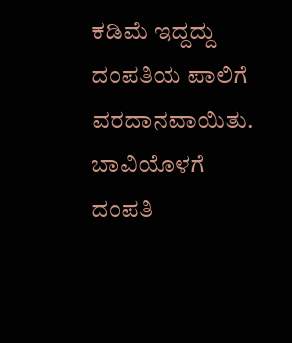ಕಡಿಮೆ ಇದ್ದದ್ದು ದಂಪತಿಯ ಪಾಲಿಗೆ ವರದಾನವಾಯಿತು.
ಬಾವಿಯೊಳಗೆ ದಂಪತಿ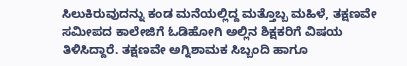ಸಿಲುಕಿರುವುದನ್ನು ಕಂಡ ಮನೆಯಲ್ಲಿದ್ದ ಮತ್ತೊಬ್ಬ ಮಹಿಳೆ, ತಕ್ಷಣವೇ ಸಮೀಪದ ಕಾಲೇಜಿಗೆ ಓಡಿಹೋಗಿ ಅಲ್ಲಿನ ಶಿಕ್ಷಕರಿಗೆ ವಿಷಯ ತಿಳಿಸಿದ್ದಾರೆ. ತಕ್ಷಣವೇ ಅಗ್ನಿಶಾಮಕ ಸಿಬ್ಬಂದಿ ಹಾಗೂ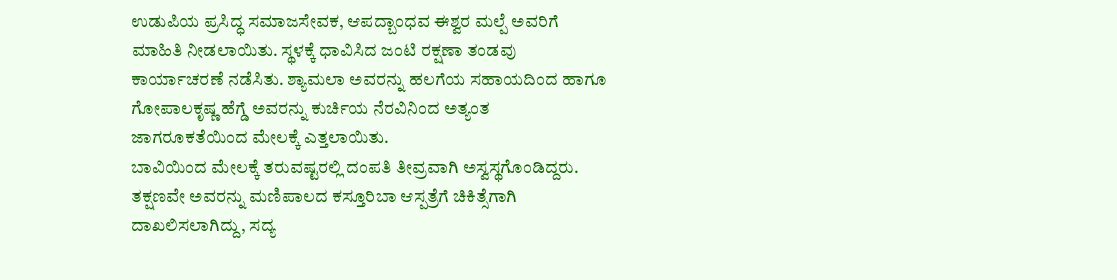ಉಡುಪಿಯ ಪ್ರಸಿದ್ಧ ಸಮಾಜಸೇವಕ, ಆಪದ್ಬಾಂಧವ ಈಶ್ವರ ಮಲ್ಪೆ ಅವರಿಗೆ ಮಾಹಿತಿ ನೀಡಲಾಯಿತು. ಸ್ಥಳಕ್ಕೆ ಧಾವಿಸಿದ ಜಂಟಿ ರಕ್ಷಣಾ ತಂಡವು ಕಾರ್ಯಾಚರಣೆ ನಡೆಸಿತು. ಶ್ಯಾಮಲಾ ಅವರನ್ನು ಹಲಗೆಯ ಸಹಾಯದಿಂದ ಹಾಗೂ ಗೋಪಾಲಕೃಷ್ಣ ಹೆಗ್ಡೆ ಅವರನ್ನು ಕುರ್ಚಿಯ ನೆರವಿನಿಂದ ಅತ್ಯಂತ ಜಾಗರೂಕತೆಯಿಂದ ಮೇಲಕ್ಕೆ ಎತ್ತಲಾಯಿತು.
ಬಾವಿಯಿಂದ ಮೇಲಕ್ಕೆ ತರುವಷ್ಟರಲ್ಲಿ ದಂಪತಿ ತೀವ್ರವಾಗಿ ಅಸ್ವಸ್ಥಗೊಂಡಿದ್ದರು. ತಕ್ಷಣವೇ ಅವರನ್ನು ಮಣಿಪಾಲದ ಕಸ್ತೂರಿಬಾ ಆಸ್ಪತ್ರೆಗೆ ಚಿಕಿತ್ಸೆಗಾಗಿ ದಾಖಲಿಸಲಾಗಿದ್ದು, ಸದ್ಯ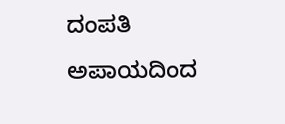ದಂಪತಿ ಅಪಾಯದಿಂದ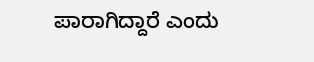ಪಾರಾಗಿದ್ದಾರೆ ಎಂದು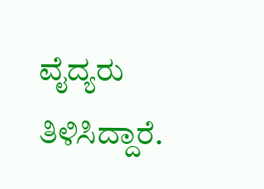ವೈದ್ಯರು ತಿಳಿಸಿದ್ದಾರೆ.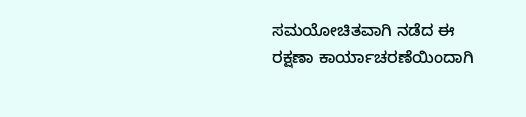ಸಮಯೋಚಿತವಾಗಿ ನಡೆದ ಈ ರಕ್ಷಣಾ ಕಾರ್ಯಾಚರಣೆಯಿಂದಾಗಿ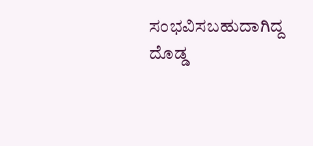ಸಂಭವಿಸಬಹುದಾಗಿದ್ದ ದೊಡ್ಡ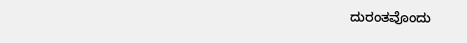ದುರಂತವೊಂದು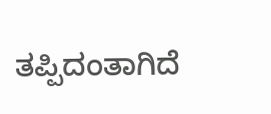ತಪ್ಪಿದಂತಾಗಿದೆ